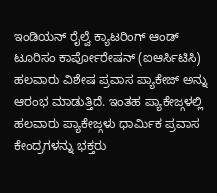ಇಂಡಿಯನ್ ರೈಲ್ವೆ ಕ್ಯಾಟರಿಂಗ್ ಆಂಡ್ ಟೂರಿಸಂ ಕಾರ್ಪೋರೇಷನ್ (ಐಆರ್ಸಿಟಿಸಿ) ಹಲವಾರು ವಿಶೇಷ ಪ್ರವಾಸ ಪ್ಯಾಕೇಜ್ ಅನ್ನು ಆರಂಭ ಮಾಡುತ್ತಿದೆ. ಇಂತಹ ಪ್ಯಾಕೇಜ್ಗಳಲ್ಲಿ ಹಲವಾರು ಪ್ಯಾಕೇಜ್ಗಳು ಧಾರ್ಮಿಕ ಪ್ರವಾಸ ಕೇಂದ್ರಗಳನ್ನು ಭಕ್ತರು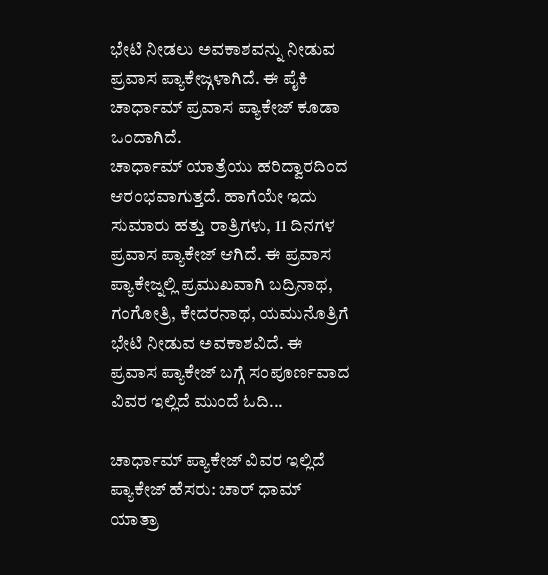ಭೇಟಿ ನೀಡಲು ಅವಕಾಶವನ್ನು ನೀಡುವ ಪ್ರವಾಸ ಪ್ಯಾಕೇಜ್ಗಳಾಗಿದೆ. ಈ ಪೈಕಿ ಚಾರ್ಧಾಮ್ ಪ್ರವಾಸ ಪ್ಯಾಕೇಜ್ ಕೂಡಾ ಒಂದಾಗಿದೆ.
ಚಾರ್ಧಾಮ್ ಯಾತ್ರೆಯು ಹರಿದ್ವಾರದಿಂದ ಆರಂಭವಾಗುತ್ತದೆ. ಹಾಗೆಯೇ ಇದು ಸುಮಾರು ಹತ್ತು ರಾತ್ರಿಗಳು, 11 ದಿನಗಳ ಪ್ರವಾಸ ಪ್ಯಾಕೇಜ್ ಆಗಿದೆ. ಈ ಪ್ರವಾಸ ಪ್ಯಾಕೇಜ್ನಲ್ಲಿ ಪ್ರಮುಖವಾಗಿ ಬದ್ರಿನಾಥ, ಗಂಗೋತ್ರಿ, ಕೇದರನಾಥ, ಯಮುನೊತ್ರಿಗೆ ಭೇಟಿ ನೀಡುವ ಅವಕಾಶವಿದೆ. ಈ ಪ್ರವಾಸ ಪ್ಯಾಕೇಜ್ ಬಗ್ಗೆ ಸಂಪೂರ್ಣವಾದ ವಿವರ ಇಲ್ಲಿದೆ ಮುಂದೆ ಓದಿ...

ಚಾರ್ಧಾಮ್ ಪ್ಯಾಕೇಜ್ ವಿವರ ಇಲ್ಲಿದೆ
ಪ್ಯಾಕೇಜ್ ಹೆಸರು: ಚಾರ್ ಧಾಮ್ ಯಾತ್ರಾ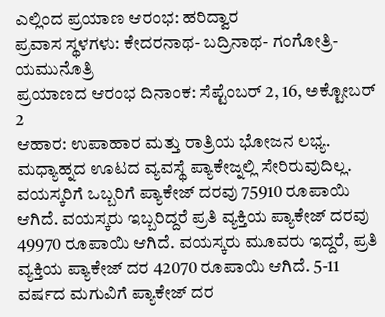ಎಲ್ಲಿಂದ ಪ್ರಯಾಣ ಆರಂಭ: ಹರಿದ್ವಾರ
ಪ್ರವಾಸ ಸ್ಥಳಗಳು: ಕೇದರನಾಥ- ಬದ್ರಿನಾಥ- ಗಂಗೋತ್ರಿ- ಯಮುನೊತ್ರಿ
ಪ್ರಯಾಣದ ಆರಂಭ ದಿನಾಂಕ: ಸೆಪ್ಟೆಂಬರ್ 2, 16, ಅಕ್ಟೋಬರ್ 2
ಆಹಾರ: ಉಪಾಹಾರ ಮತ್ತು ರಾತ್ರಿಯ ಭೋಜನ ಲಭ್ಯ. ಮಧ್ಯಾಹ್ನದ ಊಟದ ವ್ಯವಸ್ಥೆ ಪ್ಯಾಕೇಜ್ನಲ್ಲಿ ಸೇರಿರುವುದಿಲ್ಲ.
ವಯಸ್ಕರಿಗೆ ಒಬ್ಬರಿಗೆ ಪ್ಯಾಕೇಜ್ ದರವು 75910 ರೂಪಾಯಿ ಆಗಿದೆ. ವಯಸ್ಕರು ಇಬ್ಬರಿದ್ದರೆ ಪ್ರತಿ ವ್ಯಕ್ತಿಯ ಪ್ಯಾಕೇಜ್ ದರವು 49970 ರೂಪಾಯಿ ಆಗಿದೆ. ವಯಸ್ಕರು ಮೂವರು ಇದ್ದರೆ, ಪ್ರತಿ ವ್ಯಕ್ತಿಯ ಪ್ಯಾಕೇಜ್ ದರ 42070 ರೂಪಾಯಿ ಆಗಿದೆ. 5-11 ವರ್ಷದ ಮಗುವಿಗೆ ಪ್ಯಾಕೇಜ್ ದರ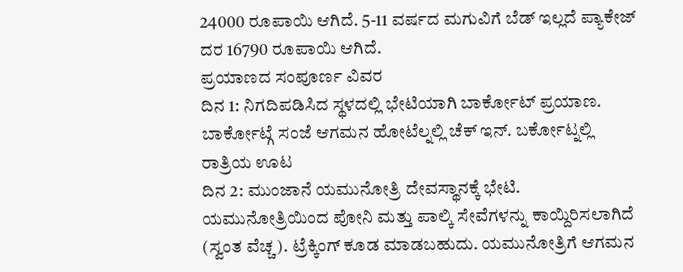24000 ರೂಪಾಯಿ ಆಗಿದೆ. 5-11 ವರ್ಷದ ಮಗುವಿಗೆ ಬೆಡ್ ಇಲ್ಲದೆ ಪ್ಯಾಕೇಜ್ ದರ 16790 ರೂಪಾಯಿ ಆಗಿದೆ.
ಪ್ರಯಾಣದ ಸಂಪೂರ್ಣ ವಿವರ
ದಿನ 1: ನಿಗದಿಪಡಿಸಿದ ಸ್ಥಳದಲ್ಲಿ ಭೇಟಿಯಾಗಿ ಬಾರ್ಕೋಟ್ ಪ್ರಯಾಣ. ಬಾರ್ಕೋಟ್ಗೆ ಸಂಜೆ ಆಗಮನ ಹೋಟೆಲ್ನಲ್ಲಿ ಚೆಕ್ ಇನ್. ಬರ್ಕೋಟ್ನಲ್ಲಿ ರಾತ್ರಿಯ ಊಟ
ದಿನ 2: ಮುಂಜಾನೆ ಯಮುನೋತ್ರಿ ದೇವಸ್ಥಾನಕ್ಕೆ ಭೇಟಿ. ಯಮುನೋತ್ರಿಯಿಂದ ಪೋನಿ ಮತ್ತು ಪಾಲ್ಕಿ ಸೇವೆಗಳನ್ನು ಕಾಯ್ದಿರಿಸಲಾಗಿದೆ (ಸ್ವಂತ ವೆಚ್ಚ). ಟ್ರೆಕ್ಕಿಂಗ್ ಕೂಡ ಮಾಡಬಹುದು. ಯಮುನೋತ್ರಿಗೆ ಆಗಮನ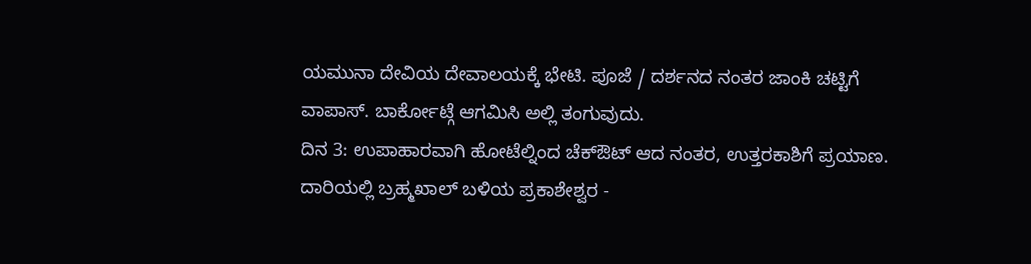ಯಮುನಾ ದೇವಿಯ ದೇವಾಲಯಕ್ಕೆ ಭೇಟಿ. ಪೂಜೆ / ದರ್ಶನದ ನಂತರ ಜಾಂಕಿ ಚಟ್ಟಿಗೆ ವಾಪಾಸ್. ಬಾರ್ಕೋಟ್ಗೆ ಆಗಮಿಸಿ ಅಲ್ಲಿ ತಂಗುವುದು.
ದಿನ 3: ಉಪಾಹಾರವಾಗಿ ಹೋಟೆಲ್ನಿಂದ ಚೆಕ್ಔಟ್ ಆದ ನಂತರ, ಉತ್ತರಕಾಶಿಗೆ ಪ್ರಯಾಣ. ದಾರಿಯಲ್ಲಿ ಬ್ರಹ್ಮಖಾಲ್ ಬಳಿಯ ಪ್ರಕಾಶೇಶ್ವರ -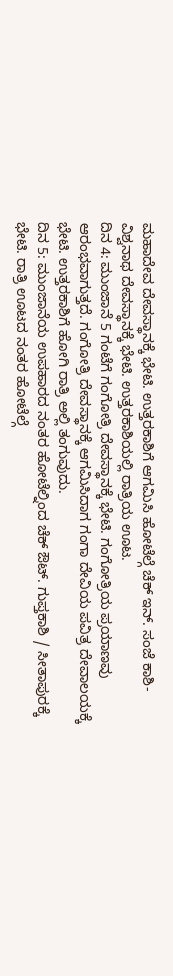ಮಹಾದೇವ ದೇವಸ್ಥಾನಕ್ಕೆ ಭೇಟಿ. ಉತ್ತರಕಾಶಿಗೆ ಆಗಮಿಸಿ ಹೋಟೆಲ್ಗೆ ಚೆಕ್ ಇನ್. ಸಂಜೆ ಕಾಶಿ-ವಿಶ್ವನಾಥ ದೇವಸ್ಥಾನಕ್ಕೆ ಭೇಟಿ. ಉತ್ತರಕಾಶಿಯಲ್ಲಿ ರಾತ್ರಿಯ ಊಟ.
ದಿನ 4: ಮುಂಜಾನೆ 5 ಗಂಟೆಗೆ ಗಂಗೋತ್ರಿ ದೇವಸ್ಥಾನಕ್ಕೆ ಭೇಟಿ. ಗಂಗೋತ್ರಿಯ ಪ್ರಯಾಣವು ಆರಂಭವಾಗುತ್ತದೆ. ಗಂಗೋತ್ರಿ ದೇವಸ್ಥಾನಕ್ಕೆ ಆಗಮಿಸಿದಾಗ ಗಂಗಾ ದೇವಿಯ ಪವಿತ್ರ ದೇವಾಲಯಕ್ಕೆ ಭೇಟಿ. ಉತ್ತರಕಾಶಿಗೆ ಹೋಗಿ ರಾತ್ರಿ ಅಲ್ಲಿ ತಂಗುವುದು.
ದಿನ 5: ಮುಂಜಾನೆಯ ಉಪಹಾರದ ನಂತರ ಹೋಟೆಲ್ನಿಂದ ಚೆಕ್ ಔಟ್. ಗುಪ್ತಕಾಶಿ / ಸೀತಾಪುರಕ್ಕೆ ಭೇಟಿ. ರಾತ್ರಿ ಊಟದ ನಂತರ ಹೋಟೆಲ್ಗೆ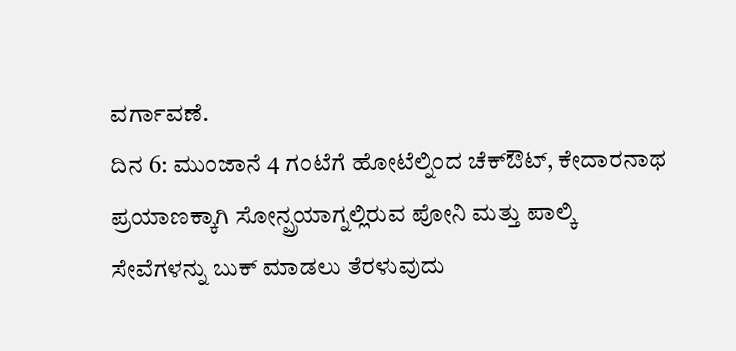ವರ್ಗಾವಣೆ.
ದಿನ 6: ಮುಂಜಾನೆ 4 ಗಂಟೆಗೆ ಹೋಟೆಲ್ನಿಂದ ಚೆಕ್ಔಟ್, ಕೇದಾರನಾಥ ಪ್ರಯಾಣಕ್ಕಾಗಿ ಸೋನ್ಪ್ರಯಾಗ್ನಲ್ಲಿರುವ ಪೋನಿ ಮತ್ತು ಪಾಲ್ಕಿ ಸೇವೆಗಳನ್ನು ಬುಕ್ ಮಾಡಲು ತೆರಳುವುದು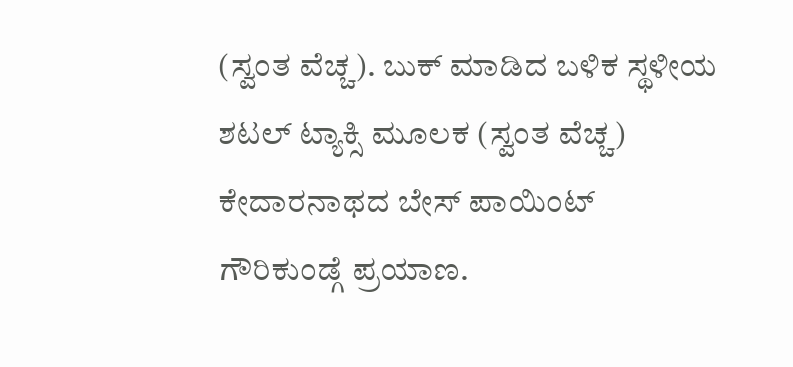(ಸ್ವಂತ ವೆಚ್ಚ). ಬುಕ್ ಮಾಡಿದ ಬಳಿಕ ಸ್ಥಳೀಯ ಶಟಲ್ ಟ್ಯಾಕ್ಸಿ ಮೂಲಕ (ಸ್ವಂತ ವೆಚ್ಚ) ಕೇದಾರನಾಥದ ಬೇಸ್ ಪಾಯಿಂಟ್ ಗೌರಿಕುಂಡ್ಗೆ ಪ್ರಯಾಣ.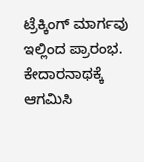ಟ್ರೆಕ್ಕಿಂಗ್ ಮಾರ್ಗವು ಇಲ್ಲಿಂದ ಪ್ರಾರಂಭ. ಕೇದಾರನಾಥಕ್ಕೆ ಆಗಮಿಸಿ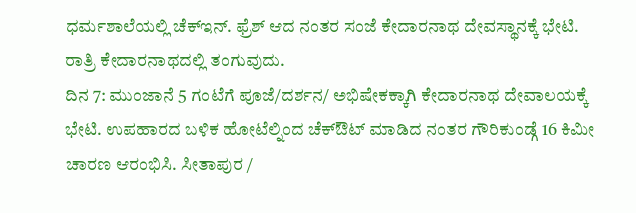ಧರ್ಮಶಾಲೆಯಲ್ಲಿ ಚೆಕ್ಇನ್. ಫ್ರೆಶ್ ಆದ ನಂತರ ಸಂಜೆ ಕೇದಾರನಾಥ ದೇವಸ್ಥಾನಕ್ಕೆ ಭೇಟಿ. ರಾತ್ರಿ ಕೇದಾರನಾಥದಲ್ಲಿ ತಂಗುವುದು.
ದಿನ 7: ಮುಂಜಾನೆ 5 ಗಂಟೆಗೆ ಪೂಜೆ/ದರ್ಶನ/ ಅಭಿಷೇಕಕ್ಕಾಗಿ ಕೇದಾರನಾಥ ದೇವಾಲಯಕ್ಕೆ ಭೇಟಿ. ಉಪಹಾರದ ಬಳಿಕ ಹೋಟೆಲ್ನಿಂದ ಚೆಕ್ಔಟ್ ಮಾಡಿದ ನಂತರ ಗೌರಿಕುಂಡ್ಗೆ 16 ಕಿಮೀ ಚಾರಣ ಆರಂಭಿಸಿ. ಸೀತಾಪುರ /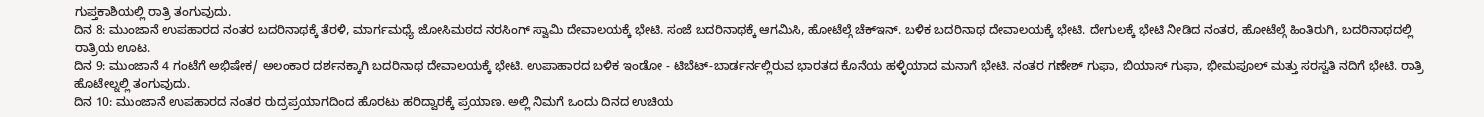ಗುಪ್ತಕಾಶಿಯಲ್ಲಿ ರಾತ್ರಿ ತಂಗುವುದು.
ದಿನ 8: ಮುಂಜಾನೆ ಉಪಹಾರದ ನಂತರ ಬದರಿನಾಥಕ್ಕೆ ತೆರಳಿ, ಮಾರ್ಗಮಧ್ಯೆ ಜೋಸಿಮಠದ ನರಸಿಂಗ್ ಸ್ವಾಮಿ ದೇವಾಲಯಕ್ಕೆ ಭೇಟಿ. ಸಂಜೆ ಬದರಿನಾಥಕ್ಕೆ ಆಗಮಿಸಿ, ಹೋಟೆಲ್ಗೆ ಚೆಕ್ಇನ್. ಬಳಿಕ ಬದರಿನಾಥ ದೇವಾಲಯಕ್ಕೆ ಭೇಟಿ. ದೇಗುಲಕ್ಕೆ ಭೇಟಿ ನೀಡಿದ ನಂತರ, ಹೋಟೆಲ್ಗೆ ಹಿಂತಿರುಗಿ, ಬದರಿನಾಥದಲ್ಲಿ ರಾತ್ರಿಯ ಊಟ.
ದಿನ 9: ಮುಂಜಾನೆ 4 ಗಂಟೆಗೆ ಅಭಿಷೇಕ/ ಅಲಂಕಾರ ದರ್ಶನಕ್ಕಾಗಿ ಬದರಿನಾಥ ದೇವಾಲಯಕ್ಕೆ ಭೇಟಿ. ಉಪಾಹಾರದ ಬಳಿಕ ಇಂಡೋ - ಟಿಬೆಟ್-ಬಾರ್ಡರ್ನಲ್ಲಿರುವ ಭಾರತದ ಕೊನೆಯ ಹಳ್ಳಿಯಾದ ಮನಾಗೆ ಭೇಟಿ. ನಂತರ ಗಣೇಶ್ ಗುಫಾ, ಬಿಯಾಸ್ ಗುಫಾ, ಭೀಮಪೂಲ್ ಮತ್ತು ಸರಸ್ವತಿ ನದಿಗೆ ಭೇಟಿ. ರಾತ್ರಿ ಹೊಟೇಲ್ನಲ್ಲಿ ತಂಗುವುದು.
ದಿನ 10: ಮುಂಜಾನೆ ಉಪಹಾರದ ನಂತರ ರುದ್ರಪ್ರಯಾಗದಿಂದ ಹೊರಟು ಹರಿದ್ವಾರಕ್ಕೆ ಪ್ರಯಾಣ. ಅಲ್ಲಿ ನಿಮಗೆ ಒಂದು ದಿನದ ಉಚಿಯ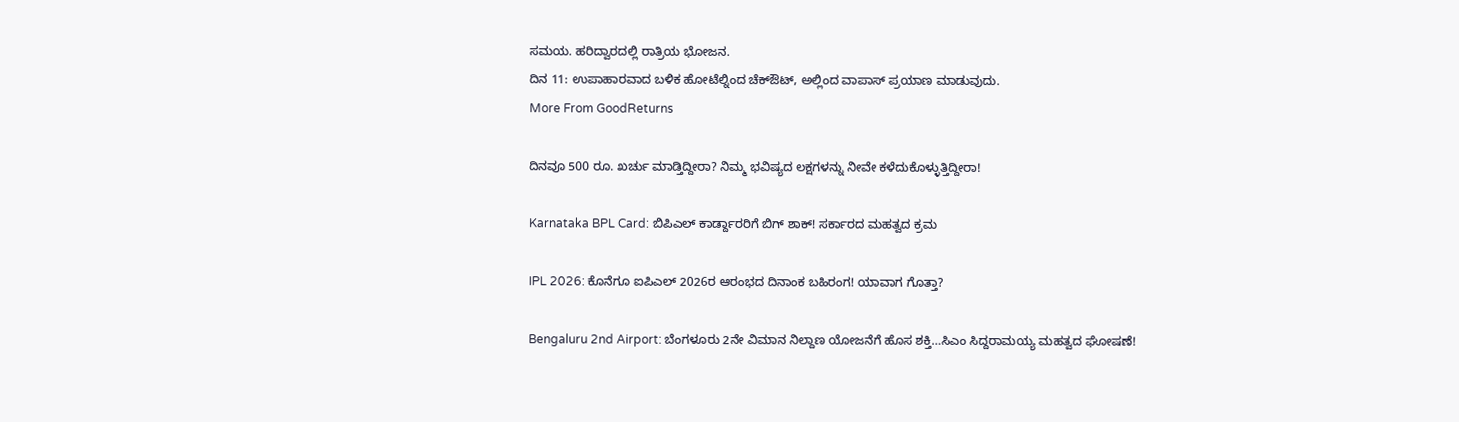ಸಮಯ. ಹರಿದ್ವಾರದಲ್ಲಿ ರಾತ್ರಿಯ ಭೋಜನ.
ದಿನ 11: ಉಪಾಹಾರವಾದ ಬಳಿಕ ಹೋಟೆಲ್ನಿಂದ ಚೆಕ್ಔಟ್, ಅಲ್ಲಿಂದ ವಾಪಾಸ್ ಪ್ರಯಾಣ ಮಾಡುವುದು.
More From GoodReturns

ದಿನವೂ 500 ರೂ. ಖರ್ಚು ಮಾಡ್ತಿದ್ದೀರಾ? ನಿಮ್ಮ ಭವಿಷ್ಯದ ಲಕ್ಷಗಳನ್ನು ನೀವೇ ಕಳೆದುಕೊಳ್ಳುತ್ತಿದ್ದೀರಾ!

Karnataka BPL Card: ಬಿಪಿಎಲ್ ಕಾರ್ಡ್ದಾರರಿಗೆ ಬಿಗ್ ಶಾಕ್! ಸರ್ಕಾರದ ಮಹತ್ವದ ಕ್ರಮ

IPL 2026: ಕೊನೆಗೂ ಐಪಿಎಲ್ 2026ರ ಆರಂಭದ ದಿನಾಂಕ ಬಹಿರಂಗ! ಯಾವಾಗ ಗೊತ್ತಾ?

Bengaluru 2nd Airport: ಬೆಂಗಳೂರು 2ನೇ ವಿಮಾನ ನಿಲ್ದಾಣ ಯೋಜನೆಗೆ ಹೊಸ ಶಕ್ತಿ…ಸಿಎಂ ಸಿದ್ದರಾಮಯ್ಯ ಮಹತ್ವದ ಘೋಷಣೆ!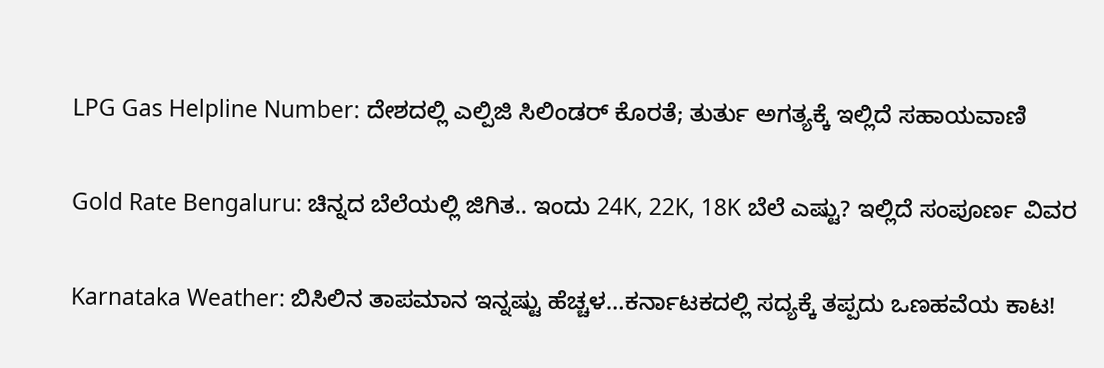LPG Gas Helpline Number: ದೇಶದಲ್ಲಿ ಎಲ್ಪಿಜಿ ಸಿಲಿಂಡರ್ ಕೊರತೆ; ತುರ್ತು ಅಗತ್ಯಕ್ಕೆ ಇಲ್ಲಿದೆ ಸಹಾಯವಾಣಿ

Gold Rate Bengaluru: ಚಿನ್ನದ ಬೆಲೆಯಲ್ಲಿ ಜಿಗಿತ.. ಇಂದು 24K, 22K, 18K ಬೆಲೆ ಎಷ್ಟು? ಇಲ್ಲಿದೆ ಸಂಪೂರ್ಣ ವಿವರ

Karnataka Weather: ಬಿಸಿಲಿನ ತಾಪಮಾನ ಇನ್ನಷ್ಟು ಹೆಚ್ಚಳ…ಕರ್ನಾಟಕದಲ್ಲಿ ಸದ್ಯಕ್ಕೆ ತಪ್ಪದು ಒಣಹವೆಯ ಕಾಟ!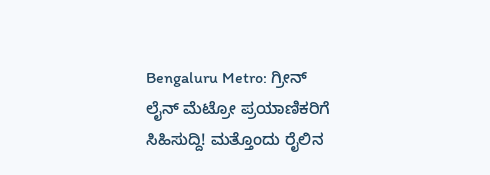Bengaluru Metro: ಗ್ರೀನ್ ಲೈನ್ ಮೆಟ್ರೋ ಪ್ರಯಾಣಿಕರಿಗೆ ಸಿಹಿಸುದ್ದಿ! ಮತ್ತೊಂದು ರೈಲಿನ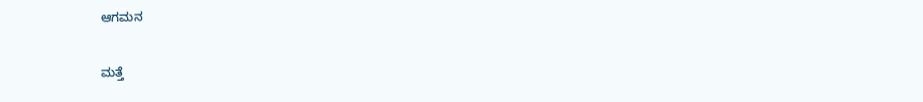ಆಗಮನ

ಮತ್ತೆ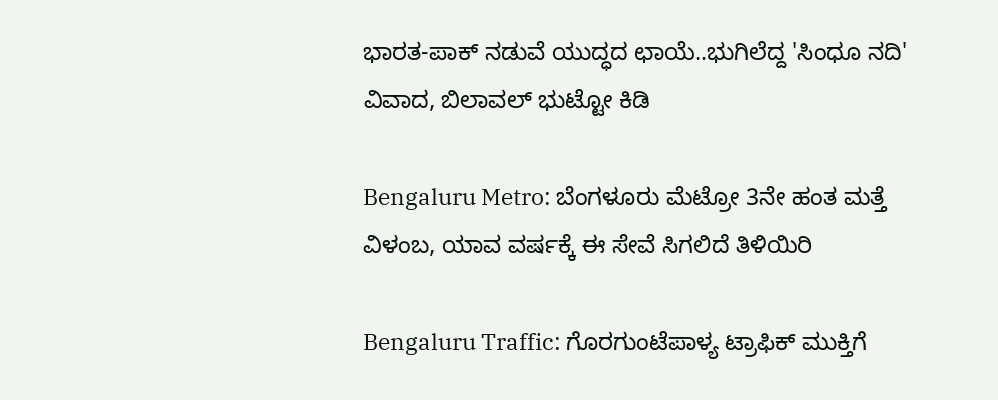ಭಾರತ-ಪಾಕ್ ನಡುವೆ ಯುದ್ಧದ ಛಾಯೆ..ಭುಗಿಲೆದ್ದ 'ಸಿಂಧೂ ನದಿ' ವಿವಾದ, ಬಿಲಾವಲ್ ಭುಟ್ಟೋ ಕಿಡಿ

Bengaluru Metro: ಬೆಂಗಳೂರು ಮೆಟ್ರೋ 3ನೇ ಹಂತ ಮತ್ತೆ ವಿಳಂಬ, ಯಾವ ವರ್ಷಕ್ಕೆ ಈ ಸೇವೆ ಸಿಗಲಿದೆ ತಿಳಿಯಿರಿ

Bengaluru Traffic: ಗೊರಗುಂಟೆಪಾಳ್ಯ ಟ್ರಾಫಿಕ್ ಮುಕ್ತಿಗೆ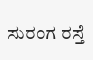ಸುರಂಗ ರಸ್ತೆ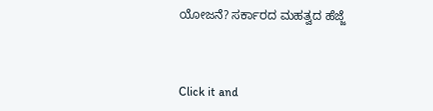ಯೋಜನೆ? ಸರ್ಕಾರದ ಮಹತ್ವದ ಹೆಜ್ಜೆ



Click it and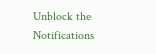Unblock the Notifications